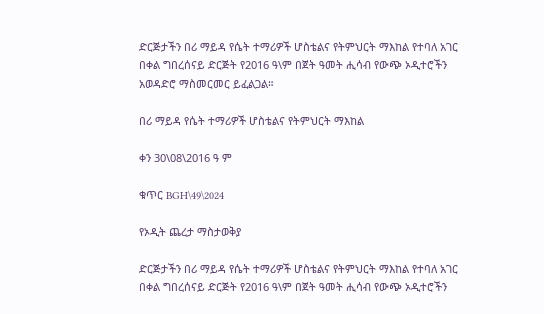ድርጅታችን በሪ ማይዳ የሴት ተማሪዎች ሆስቴልና የትምህርት ማእከል የተባለ አገር በቀል ግበረሰናይ ድርጅት የ2016 ዓ\ም በጀት ዓመት ሒሳብ የውጭ ኦዲተሮችን አወዳድሮ ማስመርመር ይፈልጋል።

በሪ ማይዳ የሴት ተማሪዎች ሆስቴልና የትምህርት ማእከል

ቀን 30\08\2016 ዓ ም

ቁጥር BGH\49\2024

የኦዲት ጨረታ ማስታወቅያ

ድርጅታችን በሪ ማይዳ የሴት ተማሪዎች ሆስቴልና የትምህርት ማእከል የተባለ አገር በቀል ግበረሰናይ ድርጅት የ2016 ዓ\ም በጀት ዓመት ሒሳብ የውጭ ኦዲተሮችን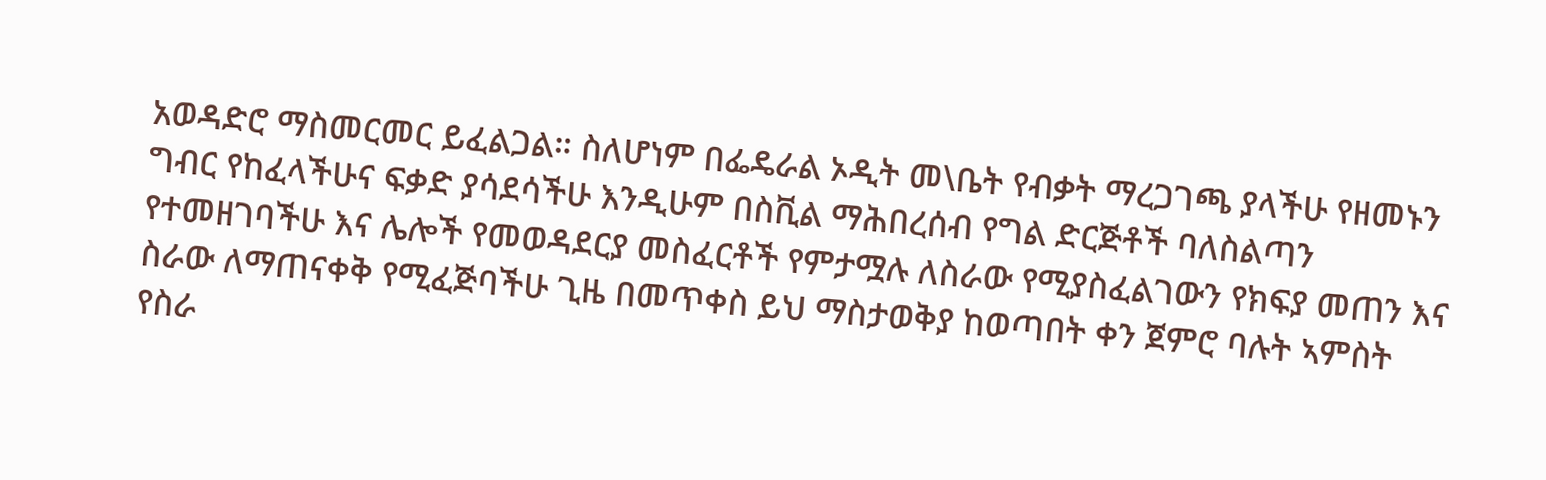አወዳድሮ ማስመርመር ይፈልጋል። ስለሆነም በፌዴራል ኦዲት መ\ቤት የብቃት ማረጋገጫ ያላችሁ የዘመኑን ግብር የከፈላችሁና ፍቃድ ያሳደሳችሁ እንዲሁም በስቪል ማሕበረሰብ የግል ድርጅቶች ባለስልጣን የተመዘገባችሁ እና ሌሎች የመወዳደርያ መስፈርቶች የምታሟሉ ለስራው የሚያስፈልገውን የክፍያ መጠን እና ስራው ለማጠናቀቅ የሚፈጅባችሁ ጊዜ በመጥቀስ ይህ ማስታወቅያ ከወጣበት ቀን ጀምሮ ባሉት ኣምስት የስራ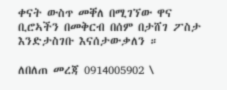ቀናት ውስጥ መቐለ በሚገኘው ዋና ቢሮኣችን በመቅርብ በሰም በታሸገ ፖስታ እንድታስገቡ እናሰታውቃለን ።

ለበለጠ መረጃ 0914005902 \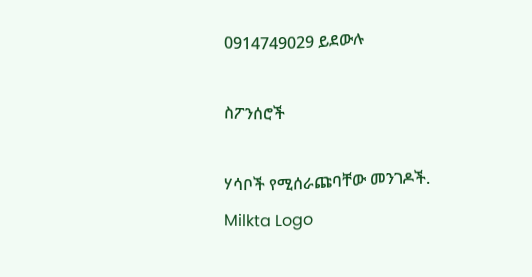0914749029 ይደውሉ

ስፖንሰሮች

ሃሳቦች የሚሰራጩባቸው መንገዶች.
Milkta Logo